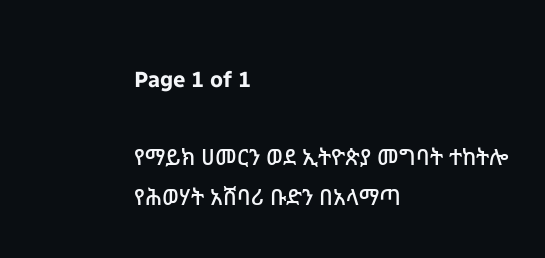Page 1 of 1

የማይክ ሀመርን ወደ ኢትዮጵያ መግባት ተከትሎ የሕወሃት አሸባሪ ቡድን በአላማጣ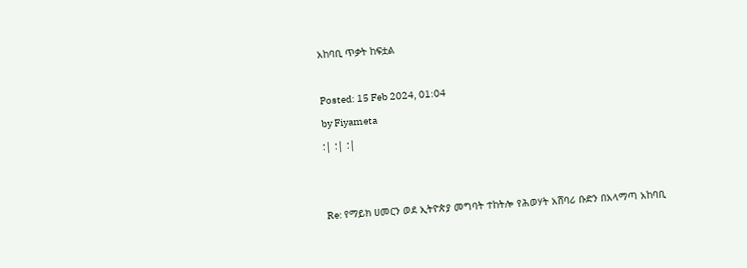አከባቢ ጥቃት ከፍቷል

Posted: 15 Feb 2024, 01:04
by Fiyameta
:| :| :|


Re: የማይክ ሀመርን ወደ ኢትዮጵያ መግባት ተከትሎ የሕወሃት አሸባሪ ቡድን በአላማጣ አከባቢ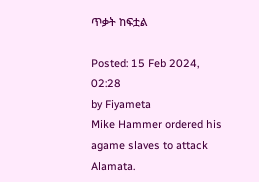ጥቃት ከፍቷል

Posted: 15 Feb 2024, 02:28
by Fiyameta
Mike Hammer ordered his agame slaves to attack Alamata.